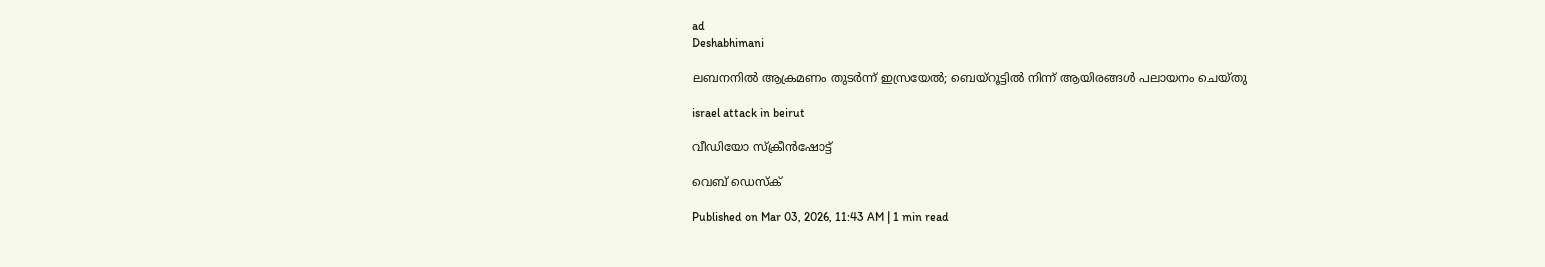ad
Deshabhimani

ലബനനിൽ ആക്രമണം തുടർന്ന് ഇസ്രയേൽ; ബെയ്റൂട്ടിൽ നിന്ന് ആയിരങ്ങൾ പലായനം ചെയ്തു

israel attack in beirut

വീഡിയോ സ്ക്രീൻഷോട്ട്

വെബ് ഡെസ്ക്

Published on Mar 03, 2026, 11:43 AM | 1 min read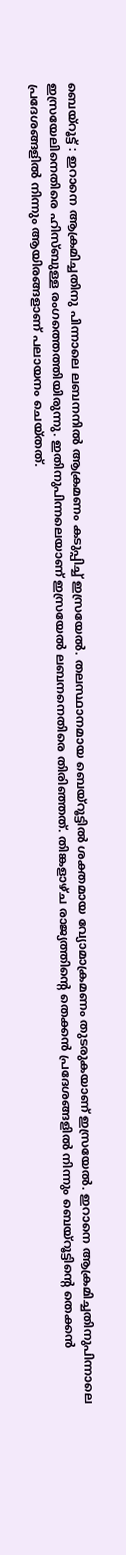ബെയ്റൂട്ട് : ഇറാനെ ആക്രമിച്ചതിനു പിന്നാലെ ലബനനിൽ ആക്രമണം കടുപ്പിച്ച് ഇസ്രയേൽ. തലസ്ഥാനമായ ബെയ്റൂട്ടിൽ ശക്തമായ വ്യോമാക്രമണം തുടരുകയാണ് ഇസ്രയേൽ. ഇറാനെ ആക്രമിച്ചതിനുപിന്നാലെ ഇസ്രയേലിനെതിരെ ഹിസ്ബുള്ള രംഗത്തെത്തിയിരുന്നു. ഇതിനുപിന്നലെയാണ് ഇസ്രയേൽ ലബനനെതിരെ തിരിഞ്ഞത്. തിങ്കളാഴ്ച രാജ്യത്തിന്റെ തെക്കൻ പ്രദേശങ്ങളിൽ നിന്നും ബെയ്‌റൂട്ടിന്റെ തെക്കൻ പ്രദേശങ്ങളിൽ നിന്നും ആയിരങ്ങളാണ് പലായനം ചെയ്തത്.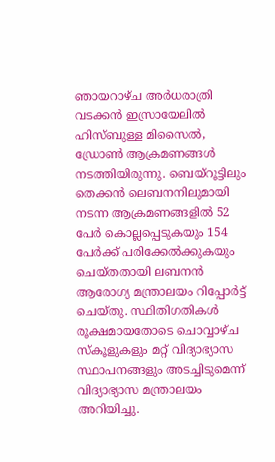ഞായറാഴ്ച അർധരാത്രി വടക്കൻ ഇസ്രായേലിൽ ഹിസ്ബുള്ള മിസൈൽ, ഡ്രോൺ ആക്രമണങ്ങൾ നടത്തിയിരുന്നു. ബെയ്‌റൂട്ടിലും തെക്കൻ ലെബനനിലുമായി നടന്ന ആക്രമണങ്ങളിൽ 52 പേർ കൊല്ലപ്പെടുകയും 154 പേർക്ക് പരിക്കേൽക്കുകയും ചെയ്തതായി ലബനൻ ആരോഗ്യ മന്ത്രാലയം റിപ്പോർട്ട് ചെയ്തു. സ്ഥിതിഗതികൾ രൂക്ഷമായതോടെ ചൊവ്വാഴ്ച സ്കൂളുകളും മറ്റ് വിദ്യാഭ്യാസ സ്ഥാപനങ്ങളും അടച്ചിടുമെന്ന് വിദ്യാഭ്യാസ മന്ത്രാലയം അറിയിച്ചു.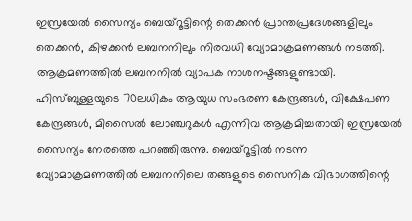ഇസ്രയേൽ സൈന്യം ബെയ്റൂട്ടിന്റെ തെക്കൻ പ്രാന്തപ്രദേശങ്ങളിലും തെക്കൻ, കിഴക്കൻ ലബനനിലും നിരവധി വ്യോമാക്രമണങ്ങൾ നടത്തി. ആക്രമണത്തിൽ ലബനനിൽ വ്യാപക നാശനഷ്ടങ്ങളുണ്ടായി. ഹിസ്ബുള്ളയുടെ 70ലധികം ആയുധ സംഭരണ കേന്ദ്രങ്ങൾ, വിക്ഷേപണ കേന്ദ്രങ്ങൾ, മിസൈൽ ലോഞ്ചറുകൾ എന്നിവ ആക്രമിച്ചതായി ഇസ്രയേൽ സൈന്യം നേരത്തെ പറഞ്ഞിരുന്നു. ബെയ്‌റൂട്ടിൽ നടന്ന വ്യോമാക്രമണത്തിൽ ലബനനിലെ തങ്ങളുടെ സൈനിക വിഭാഗത്തിന്റെ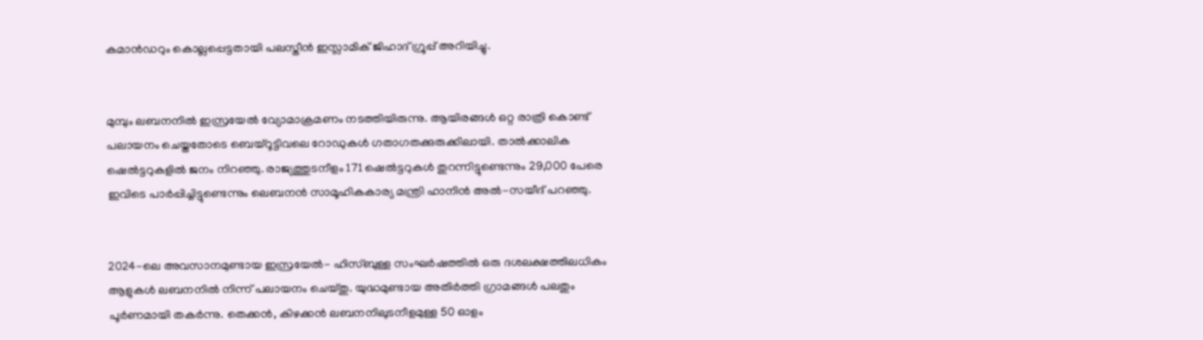കമാൻഡറും കൊല്ലപ്പെട്ടതായി പലസ്തീൻ ഇസ്ലാമിക് ജിഹാദ് ഗ്രൂപ്പ് അറിയിച്ചു.


മുമ്പും ലബനനിൽ ഇസ്രയേൽ വ്യോമാക്രമണം നടത്തിയിരുന്നു. ആയിരങ്ങൾ ഒറ്റ രാത്രി കൊണ്ട് പലായനം ചെയ്തതോടെ ബെയ്റൂട്ടിവലെ റോഡുകൾ ഗതാഗതക്കുരുക്കിലായി. താൽക്കാലിക ഷെൽട്ടറുകളിൽ ജനം നിറഞ്ഞു. രാജ്യത്തുടനീളം 171 ഷെൽട്ടറുകൾ തുറന്നിട്ടുണ്ടെന്നും 29,000 പേരെ ഇവിടെ പാർപ്പിച്ചിട്ടുണ്ടെന്നും ലെബനൻ സാമൂഹികകാര്യ മന്ത്രി ഹാനിൻ അൽ-സയീദ് പറഞ്ഞു.


2024-ലെ അവസാനമുണ്ടായ ഇസ്രയേൽ- ഹിസ്ബുള്ള സംഘർഷത്തിൽ ഒരു ദശലക്ഷത്തിലധികം ആളുകൾ ലബനനിൽ നിന്ന് പലായനം ചെയ്തു. യുദ്ധമുണ്ടായ അതിർത്തി ഗ്രാമങ്ങൾ പലതും പൂർണമായി തകർന്നു. തെക്കൻ, കിഴക്കൻ ലബനനിലുടനീളമുള്ള 50 ഓളം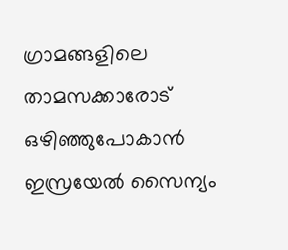ഗ്രാമങ്ങളിലെ താമസക്കാരോട് ഒഴിഞ്ഞുപോകാൻ ഇസ്രയേൽ സൈന്യം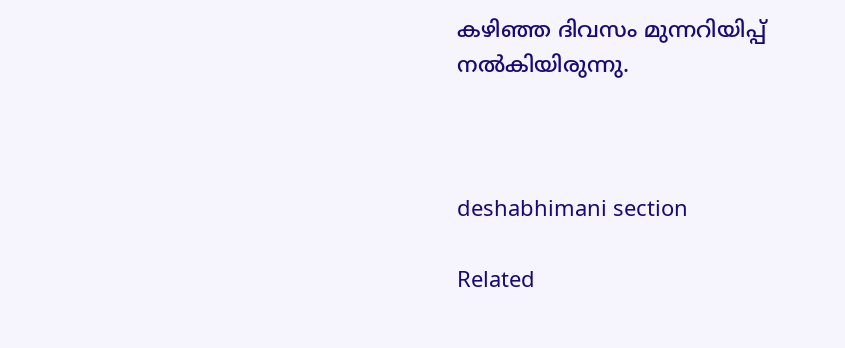കഴിഞ്ഞ ദിവസം മുന്നറിയിപ്പ് നൽകിയിരുന്നു.



deshabhimani section

Related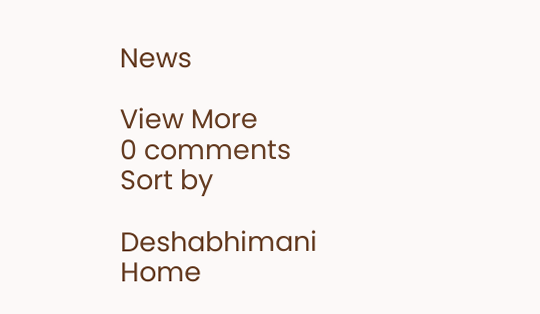News

View More
0 comments
Sort by

Deshabhimani
Home